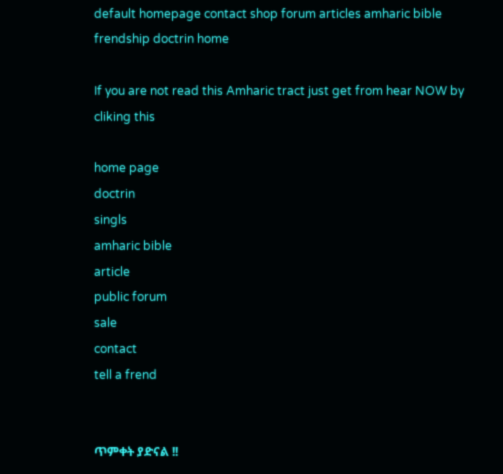default homepage contact shop forum articles amharic bible frendship doctrin home

If you are not read this Amharic tract just get from hear NOW by cliking this

home page
doctrin
singls
amharic bible
article
public forum
sale
contact
tell a frend


ጥምቀት ያድናል !!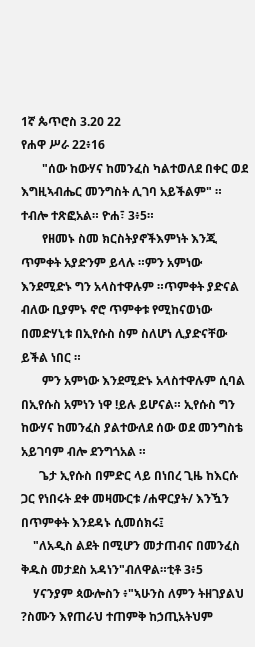1ኛ ጴጥሮስ 3.20 22
የሐዋ ሥራ 22፥16
       "ሰው ከውሃና ከመንፈስ ካልተወለደ በቀር ወደ እግዚኣብሔር መንግስት ሊገባ አይችልም" ። ተብሎ ተጽፎአል። ዮሐ፣ 3፥5።
       የዘመኑ ስመ ክርስትያኖችእምነት እንጂ ጥምቀት አያድንም ይላሉ ።ምን አምነው እንደሚድኑ ግን አላስተዋሉም ።ጥምቀት ያድናል ብለው ቢያምኑ ኖሮ ጥምቀቱ የሚከናወነው በመድሃኒቱ በኢየሱስ ስም ስለሆነ ሊያድናቸው ይችል ነበር ።
       ምን አምነው እንደሚድኑ አላስተዋሉም ሲባል በኢየሱስ አምነን ነዋ !ይሉ ይሆናል። ኢየሱስ ግን ከውሃና ከመንፈስ ያልተውለደ ሰው ወደ መንግስቴ አይገባም ብሎ ደንግጎአል ።
      ጌታ ኢየሱስ በምድር ላይ በነበረ ጊዜ ከእርሱ ጋር የነበሩት ደቀ መዛሙርቱ /ሐዋርያት/ እንዃን በጥምቀት እንደዳኑ ሲመሰክሩ፤
    "ለአዲስ ልደት በሚሆን መታጠብና በመንፈስ ቅዱስ መታደስ አዳነን"ብለዋል።ቲቶ 3፥5
    ሃናንያም ጳውሎስን ፥"ኣሁንስ ለምን ትዘገያልህ ?ስሙን እየጠራህ ተጠምቅ ከኃጢአትህም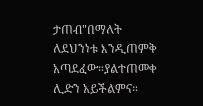ታጠብ"በማለት ለደህንነቱ እንዲጠምቅ አጣደፈው።ያልተጠመቀ ሊድን አይችልምና።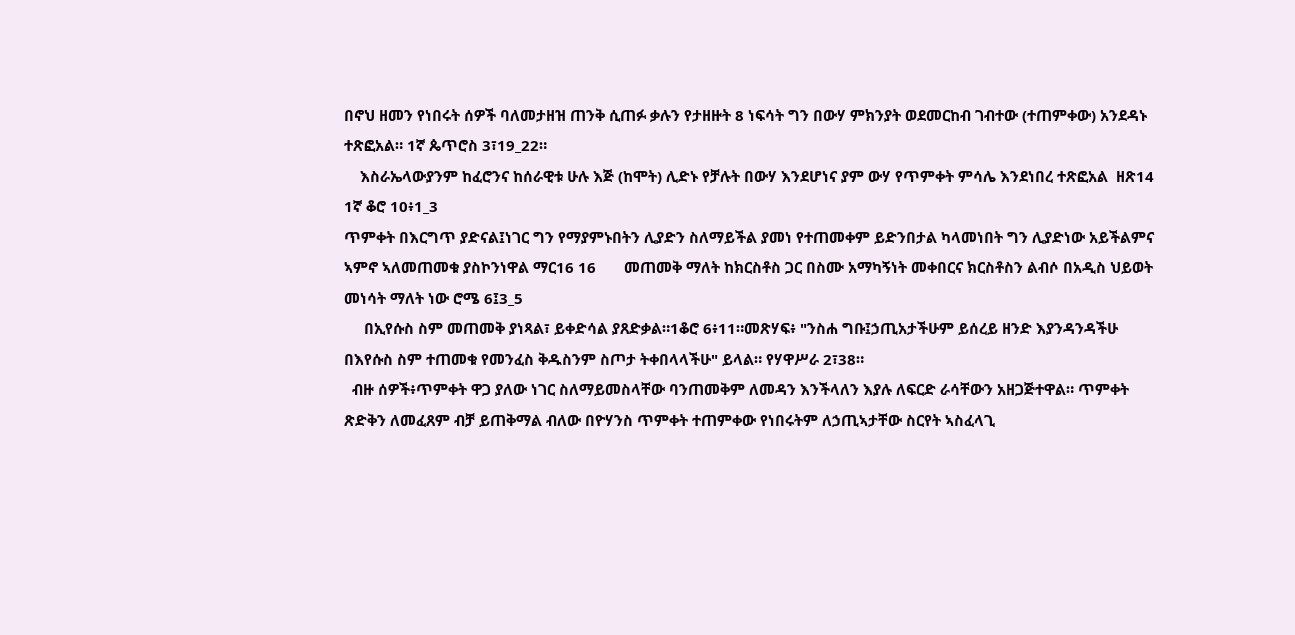በኖህ ዘመን የነበሩት ሰዎች ባለመታዘዝ ጠንቅ ሲጠፉ ቃሉን የታዘዙት 8 ነፍሳት ግን በውሃ ምክንያት ወደመርከብ ገብተው (ተጠምቀው) አንደዳኑ ተጽፎአል። 1ኛ ጴጥሮስ 3፣19_22።
    እስራኤላውያንም ከፈሮንና ከሰራዊቱ ሁሉ እጅ (ከሞት) ሊድኑ የቻሉት በውሃ እንደሆነና ያም ውሃ የጥምቀት ምሳሌ እንደነበረ ተጽፎአል  ዘጽ14 1ኛ ቆሮ 10፥1_3
ጥምቀት በእርግጥ ያድናል፤ነገር ግን የማያምኑበትን ሊያድን ስለማይችል ያመነ የተጠመቀም ይድንበታል ካላመነበት ግን ሊያድነው አይችልምና ኣምኖ ኣለመጠመቁ ያስኮንነዋል ማር16 16       መጠመቅ ማለት ከክርስቶስ ጋር በስሙ አማካኝነት መቀበርና ክርስቶስን ልብሶ በአዲስ ህይወት መነሳት ማለት ነው ሮሜ 6፤3_5
     በኢየሱስ ስም መጠመቅ ያነጻል፣ ይቀድሳል ያጸድቃል።1ቆሮ 6፥11።መጽሃፍ፥ "ንስሐ ግቡ፤ኃጢአታችሁም ይሰረይ ዘንድ እያንዳንዳችሁ በእየሱስ ስም ተጠመቁ የመንፈስ ቅዱስንም ስጦታ ትቀበላላችሁ" ይላል። የሃዋሥራ 2፣38።
  ብዙ ሰዎች፥ጥምቀት ዋጋ ያለው ነገር ስለማይመስላቸው ባንጠመቅም ለመዳን እንችላለን እያሉ ለፍርድ ራሳቸውን አዘጋጅተዋል። ጥምቀት ጽድቅን ለመፈጸም ብቻ ይጠቅማል ብለው በዮሃንስ ጥምቀት ተጠምቀው የነበሩትም ለኃጢኣታቸው ስርየት ኣስፈላጊ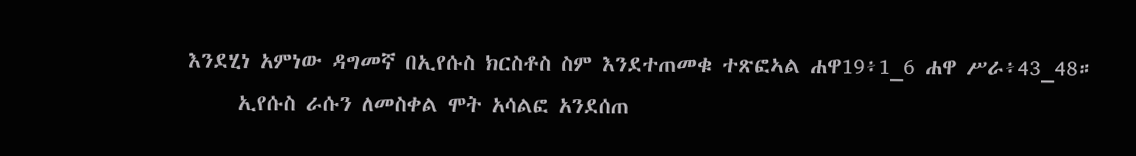እንደሂነ አምነው ዳግመኛ በኢየሱስ ክርስቶስ ስም እንደተጠመቁ ተጽፎኣል ሐዋ19፥1_6 ሐዋ ሥራ፥43_48።
     ኢየሱስ ራሱን ለመስቀል ሞት አሳልፎ አንደሰጠ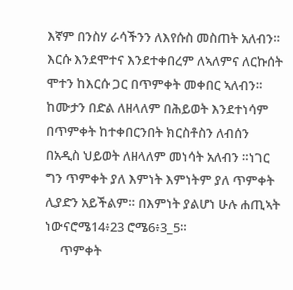እኛም በንስሃ ራሳችንን ለእየሱስ መስጠት አለብን። እርሱ እንደሞተና እንደተቀበረም ለኣለምና ለርኩሰት ሞተን ከእርሱ ጋር በጥምቀት መቀበር ኣለብን። ከሙታን በድል ለዘላለም በሕይወት እንደተነሳም በጥምቀት ከተቀበርንበት ክርስቶስን ለብሰን በአዲስ ህይወት ለዘላለም መነሳት አለብን ።ነገር ግን ጥምቀት ያለ እምነት እምነትም ያለ ጥምቀት ሊያድን አይችልም። በእምነት ያልሆነ ሁሉ ሐጢኣት ነውናሮሜ14፥23 ሮሜ6፥3_5።
     ጥምቀት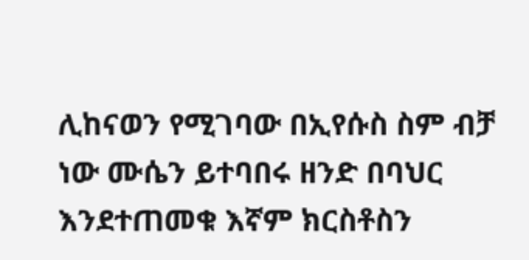ሊከናወን የሚገባው በኢየሱስ ስም ብቻ ነው ሙሴን ይተባበሩ ዘንድ በባህር እንደተጠመቁ እኛም ክርስቶስን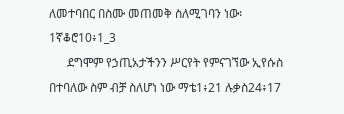ለመተባበር በስሙ መጠመቅ ስለሚገባን ነው፡ 1ኛቆሮ10፥1_3
      ደግሞም የኃጢአታችንን ሥርየት የምናገኘው ኢየሱስ በተባለው ስም ብቻ ስለሆነ ነው ማቴ1፥21 ሉቃስ24፥17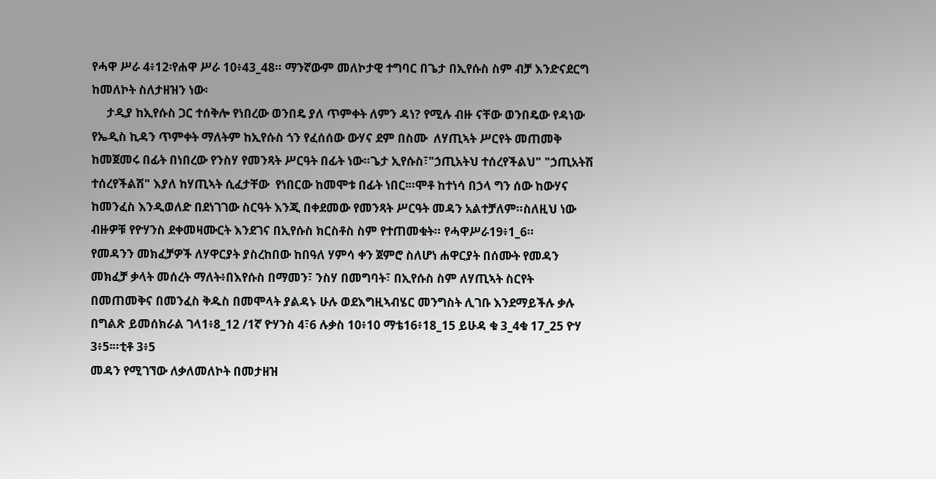የሓዋ ሥራ 4፥12፡የሐዋ ሥራ 10፥43_48። ማንኛውም መለኮታዊ ተግባር በጌታ በኢየሱስ ስም ብቻ እንድናደርግ ከመለኮት ስለታዘዝን ነው፡
     ታዲያ ከኢየሱስ ጋር ተሰቅሎ የነበረው ወንበዴ ያለ ጥምቀት ለምን ዳነ? የሚሉ ብዙ ናቸው ወንበዴው የዳነው የኤዲስ ኪዳን ጥምቀት ማለትም ከኢየሱስ ጎን የፈሰሰው ውሃና ደም በስሙ  ለሃጢኣት ሥርየት መጠመቅ ከመጀመሩ በፊት በነበረው የንስሃ የመንጻት ሥርዓት በፊት ነው።ጌታ ኢየሱስ፣"ኃጢአትህ ተሰረየችልህ" "ኃጢአትሽ ተሰረየችልሽ" እያለ ከሃጢኣት ሲፈታቸው  የነበርው ከመሞቱ በፊት ነበር፡።ሞቶ ከተነሳ በኃላ ግን ሰው ከውሃና ከመንፈስ እንዲወለድ በደነገገው ስርዓት እንጂ በቀደመው የመንጻት ሥርዓት መዳን አልተቻለም።ስለዚህ ነው ብዙዎቹ የዮሃንስ ደቀመዛሙርት እንደገና በኢየሱስ ክርስቶስ ስም የተጠመቁት። የሓዋሥራ19፥1_6።
የመዳንን መክፈቻዎች ለሃዋርያት ያስረከበው ከበዓለ ሃምሳ ቀን ጀምሮ ስለሆነ ሐዋርያት በሰሙት የመዳን መክፈቻ ቃላት መሰረት ማለት፥በእየሱስ በማመን፣ ንስሃ በመግባት፣ በኢየሱስ ስም ለሃጢኣት ስርየት በመጠመቅና በመንፈስ ቅዱስ በመሞላት ያልዳኑ ሁሉ ወደእግዚኣብሄር መንግስት ሊገቡ እንደማይችሉ ቃሉ በግልጽ ይመሰክራል ገላ1፥8_12 /1ኛ ዮሃንስ 4፣6 ሉቃስ 10፥10 ማቴ16፥18_15 ይሁዳ ቁ 3_4ቁ 17_25 ዮሃ  3፥5፡።ቲቶ 3፥5
መዳን የሚገኘው ለቃለመለኮት በመታዘዝ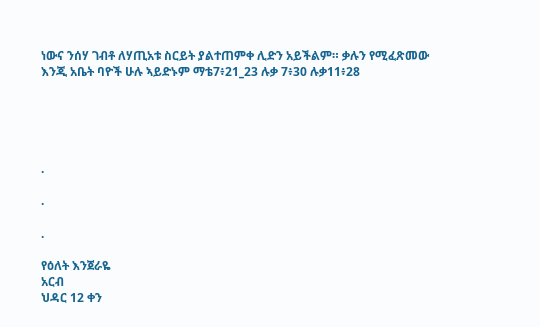ነውና ንሰሃ ገብቶ ለሃጢአቱ ስርይት ያልተጠምቀ ሊድን አይችልም። ቃሉን የሚፈጽመው እንጂ አቤት ባዮች ሁሉ ኣይድኑም ማቴ7፥21_23 ሉቃ 7፥30 ሉቃ11፥28





.

.

.

የዕለት እንጀራዬ
አርብ
ህዳር 12 ቀን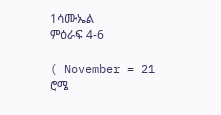1ሳሙኤል
ምዕራፍ 4-6

( November = 21
ሮሜ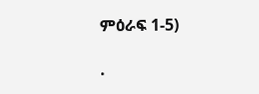ምዕራፍ 1-5)

.